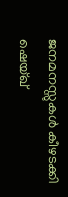ജനമനസ്സുകൾ കീഴടക്കി ഷെയ്ഖ്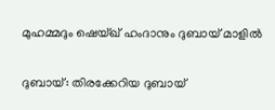മുഹമ്മദും ഷെയ്ഖ് ഹംദാനും ദുബായ് മാളിൽ

ദുബായ്: തിരക്കേറിയ ദുബായ്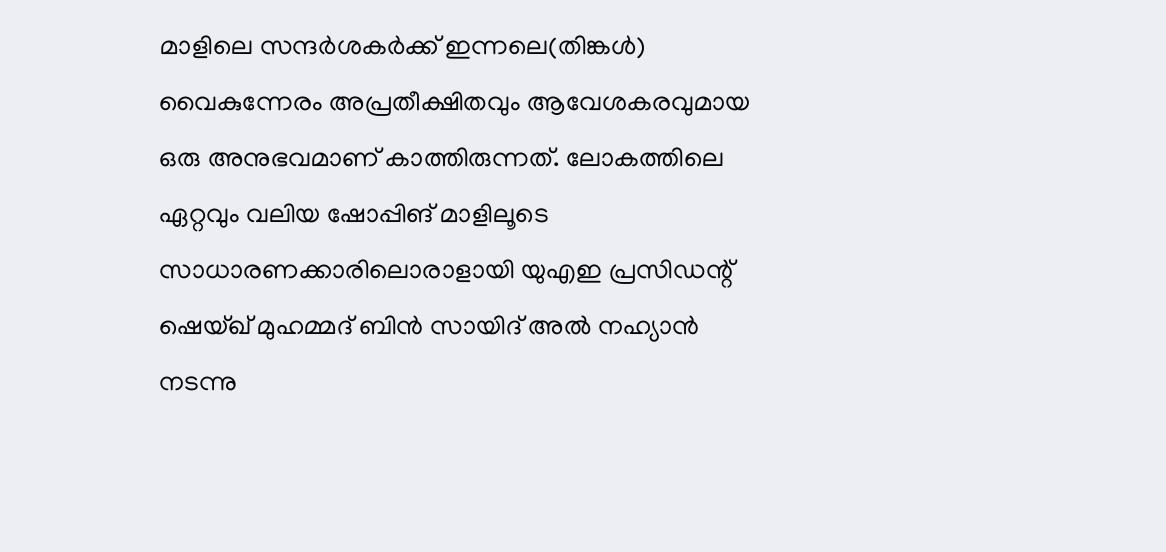മാളിലെ സന്ദർശകർക്ക് ഇന്നലെ(തിങ്കൾ) വൈകുന്നേരം അപ്രതീക്ഷിതവും ആവേശകരവുമായ ഒരു അനുഭവമാണ് കാത്തിരുന്നത്. ലോകത്തിലെ ഏറ്റവും വലിയ ഷോപ്പിങ് മാളിലൂടെ സാധാരണക്കാരിലൊരാളായി യുഎഇ പ്രസിഡന്റ് ഷെയ്ഖ് മുഹമ്മദ് ബിൻ സായിദ് അൽ നഹ്യാൻ നടന്നു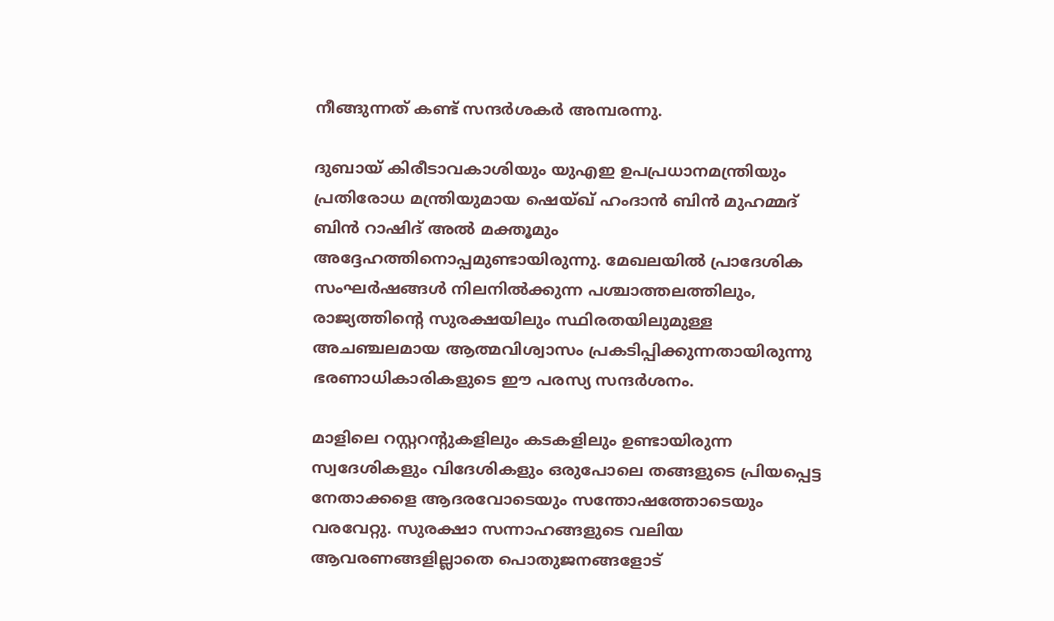നീങ്ങുന്നത് കണ്ട് സന്ദർശകർ അമ്പരന്നു.

ദുബായ് കിരീടാവകാശിയും യുഎഇ ഉപപ്രധാനമന്ത്രിയും പ്രതിരോധ മന്ത്രിയുമായ ഷെയ്ഖ് ഹംദാൻ ബിൻ മുഹമ്മദ് ബിൻ റാഷിദ് അൽ മക്തൂമും അദ്ദേഹത്തിനൊപ്പമുണ്ടായിരുന്നു. മേഖലയിൽ പ്രാദേശിക സംഘർഷങ്ങൾ നിലനിൽക്കുന്ന പശ്ചാത്തലത്തിലും, രാജ്യത്തിന്റെ സുരക്ഷയിലും സ്ഥിരതയിലുമുള്ള അചഞ്ചലമായ ആത്മവിശ്വാസം പ്രകടിപ്പിക്കുന്നതായിരുന്നു ഭരണാധികാരികളുടെ ഈ പരസ്യ സന്ദർശനം.

മാളിലെ റസ്റ്ററന്റുകളിലും കടകളിലും ഉണ്ടായിരുന്ന സ്വദേശികളും വിദേശികളും ഒരുപോലെ തങ്ങളുടെ പ്രിയപ്പെട്ട നേതാക്കളെ ആദരവോടെയും സന്തോഷത്തോടെയും വരവേറ്റു. സുരക്ഷാ സന്നാഹങ്ങളുടെ വലിയ ആവരണങ്ങളില്ലാതെ പൊതുജനങ്ങളോട്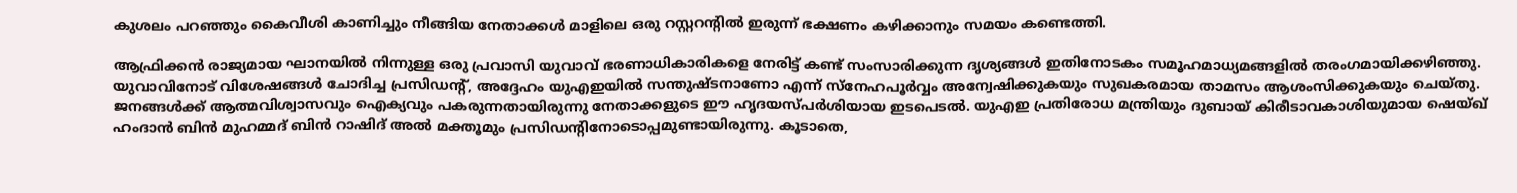കുശലം പറഞ്ഞും കൈവീശി കാണിച്ചും നീങ്ങിയ നേതാക്കൾ മാളിലെ ഒരു റസ്റ്ററന്റിൽ ഇരുന്ന് ഭക്ഷണം കഴിക്കാനും സമയം കണ്ടെത്തി.

ആഫ്രിക്കൻ രാജ്യമായ ഘാനയിൽ നിന്നുള്ള ഒരു പ്രവാസി യുവാവ് ഭരണാധികാരികളെ നേരിട്ട് കണ്ട് സംസാരിക്കുന്ന ദൃശ്യങ്ങൾ ഇതിനോടകം സമൂഹമാധ്യമങ്ങളിൽ തരംഗമായിക്കഴിഞ്ഞു. യുവാവിനോട് വിശേഷങ്ങൾ ചോദിച്ച പ്രസിഡന്റ്, അദ്ദേഹം യുഎഇയിൽ സന്തുഷ്ടനാണോ എന്ന് സ്നേഹപൂർവ്വം അന്വേഷിക്കുകയും സുഖകരമായ താമസം ആശംസിക്കുകയും ചെയ്തു. ജനങ്ങൾക്ക് ആത്മവിശ്വാസവും ഐക്യവും പകരുന്നതായിരുന്നു നേതാക്കളുടെ ഈ ഹൃദയസ്പർശിയായ ഇടപെടൽ. യുഎഇ പ്രതിരോധ മന്ത്രിയും ദുബായ് കിരീടാവകാശിയുമായ ഷെയ്ഖ് ഹംദാൻ ബിൻ മുഹമ്മദ് ബിൻ റാഷിദ് അൽ മക്തൂമും പ്രസിഡന്റിനോടൊപ്പമുണ്ടായിരുന്നു. കൂടാതെ,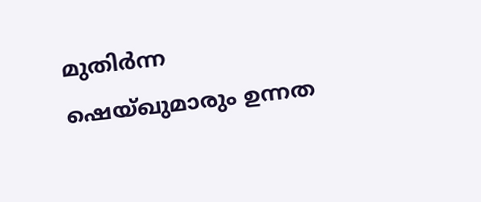മുതിർന്ന ഷെയ്ഖുമാരും ഉന്നത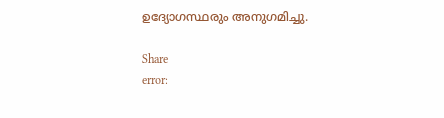ഉദ്യോഗസ്ഥരും അനുഗമിച്ചു.

Share
error: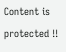Content is protected !!